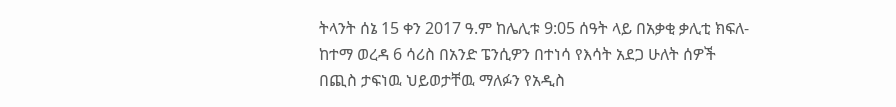ትላንት ሰኔ 15 ቀን 2017 ዓ.ም ከሌሊቱ 9:05 ሰዓት ላይ በአቃቂ ቃሊቲ ክፍለ-ከተማ ወረዳ 6 ሳሪስ በአንድ ፔንሲዎን በተነሳ የእሳት አደጋ ሁለት ሰዎች በጪስ ታፍነዉ ህይወታቸዉ ማለፉን የአዲስ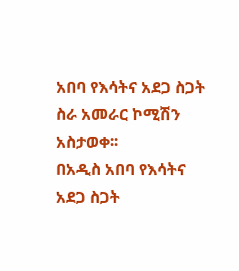አበባ የእሳትና አደጋ ስጋት ስራ አመራር ኮሚሽን አስታወቀ፡፡
በአዲስ አበባ የእሳትና አደጋ ስጋት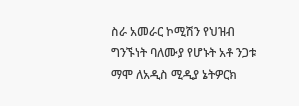ስራ አመራር ኮሚሽን የህዝብ ግንኙነት ባለሙያ የሆኑት አቶ ንጋቱ ማሞ ለአዲስ ሚዲያ ኔትዎርክ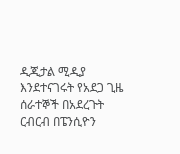ዲጂታል ሚዲያ እንደተናገሩት የአደጋ ጊዜ ሰራተኞች በአደረጉት ርብርብ በፔንሲዮን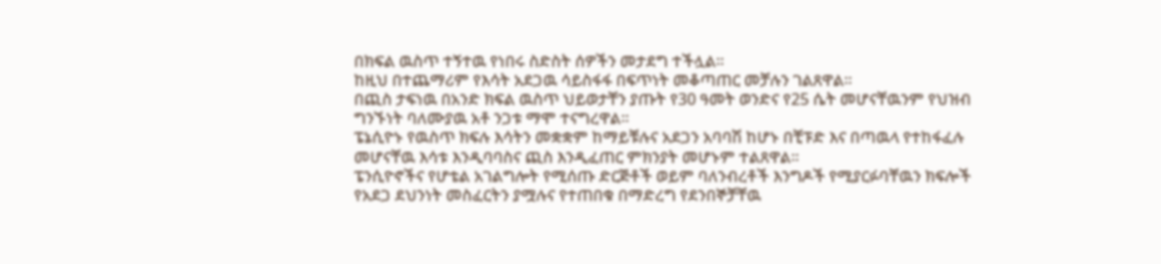በክፍል ዉስጥ ተኝተዉ የነበሩ ስድስት ሰዎችን መታደግ ተችሏል፡፡
ከዚህ በተጨማሪም የእሳት አደጋዉ ሳይስፋፋ በፍጥነት መቆጣጠር መቻሉን ገልጸዋል፡፡
በጪስ ታፍነዉ በአንድ ክፍል ዉስጥ ህይወታቸን ያጡት የ30 ዓመት ወንድና የ25 ሴት መሆናቸዉንም የህዝብ ግንኙነት ባለሙያዉ አቶ ንጋቱ ማሞ ተናግረዋል፡፡
ፔኔሲዮኑ የዉስጥ ክፍሉ እሳትን መቋቋም ከማይቹሉና አደጋን አባባሽ ከሆኑ በቺፑድ እና በጣዉላ የተከፋፈሉ መሆናቸዉ እሳቱ እንዲባባስና ጪስ እንዲፈጠር ምክንያት መሆኑም ተልጸዋል፡፡
ፔንሲዮኖችና የሆቴል አገልግሎት የሚሰጡ ድርጅቶች ወይም ባለንብረቶች እንግዶች የሚያርፉባቸዉን ክፍሎች የአደጋ ደህንነት መስፈርትን ያሟሉና የተጠበቁ በማድረግ የደንበኞቻቸዉ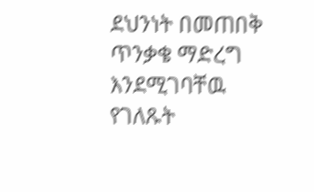ደህንነት በመጠበቅ ጥንቃቄ ማድረግ እንደሚገባቸዉ የገለጹት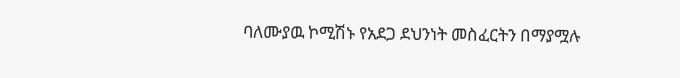ባለሙያዉ ኮሚሽኑ የአደጋ ደህንነት መስፈርትን በማያሟሉ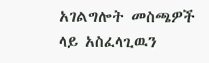አገልግሎት መስጫዎች ላይ አስፈላጊዉን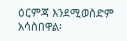ዕርምጃ እንደሚወስድም አሳስበዋል፡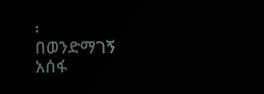፡
በወንድማገኝ አሰፋ